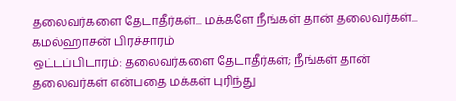தலைவர்களை தேடாதீர்கள்... மக்களே நீங்கள் தான் தலைவர்கள்... கமல்ஹாசன் பிரச்சாரம்
ஒட்டப்பிடாரம்: தலைவர்களை தேடாதீர்கள்; நீங்கள் தான் தலைவர்கள் என்பதை மக்கள் புரிந்து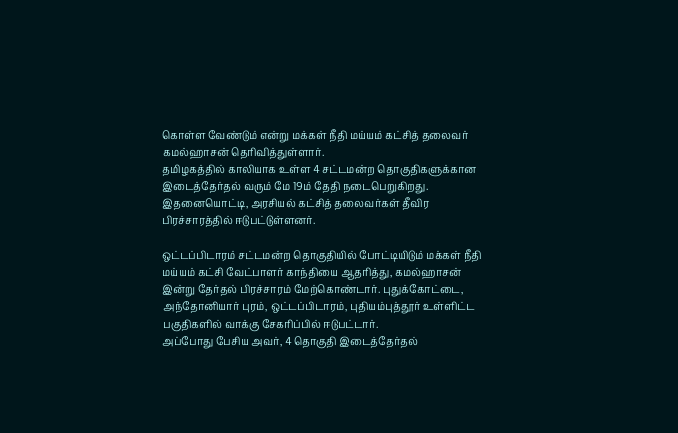கொள்ள வேண்டும் என்று மக்கள் நீதி மய்யம் கட்சித் தலைவர் கமல்ஹாசன் தெரிவித்துள்ளார்.
தமிழகத்தில் காலியாக உள்ள 4 சட்டமன்ற தொகுதிகளுக்கான இடைத்தேர்தல் வரும் மே 19ம் தேதி நடைபெறுகிறது. இதனையொட்டி, அரசியல் கட்சித் தலைவர்கள் தீவிர பிரச்சாரத்தில் ஈடுபட்டுள்ளனர்.

ஒட்டப்பிடாரம் சட்டமன்ற தொகுதியில் போட்டியிடும் மக்கள் நீதி மய்யம் கட்சி வேட்பாளர் காந்தியை ஆதரித்து, கமல்ஹாசன் இன்று தேர்தல் பிரச்சாரம் மேற்கொண்டார். புதுக்கோட்டை, அந்தோனியார் புரம், ஒட்டப்பிடாரம், புதியம்புத்தூர் உள்ளிட்ட பகுதிகளில் வாக்கு சேகரிப்பில் ஈடுபட்டார்.
அப்போது பேசிய அவர், 4 தொகுதி இடைத்தேர்தல்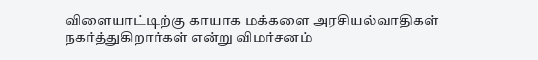விளையாட்டிற்கு காயாக மக்களை அரசியல்வாதிகள் நகர்த்துகிறார்கள் என்று விமர்சனம்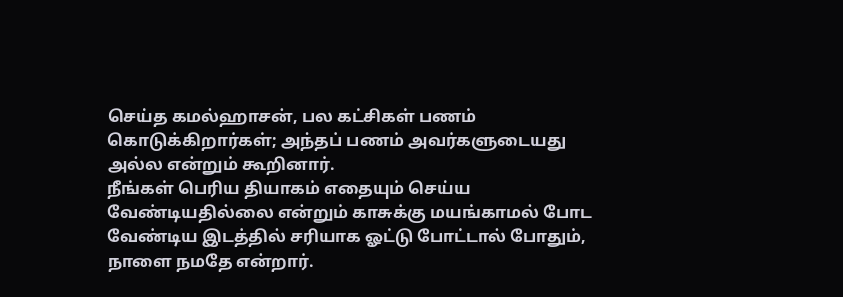செய்த கமல்ஹாசன், பல கட்சிகள் பணம் கொடுக்கிறார்கள்; அந்தப் பணம் அவர்களுடையது அல்ல என்றும் கூறினார்.
நீங்கள் பெரிய தியாகம் எதையும் செய்ய வேண்டியதில்லை என்றும் காசுக்கு மயங்காமல் போட வேண்டிய இடத்தில் சரியாக ஓட்டு போட்டால் போதும், நாளை நமதே என்றார்.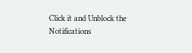Click it and Unblock the Notifications